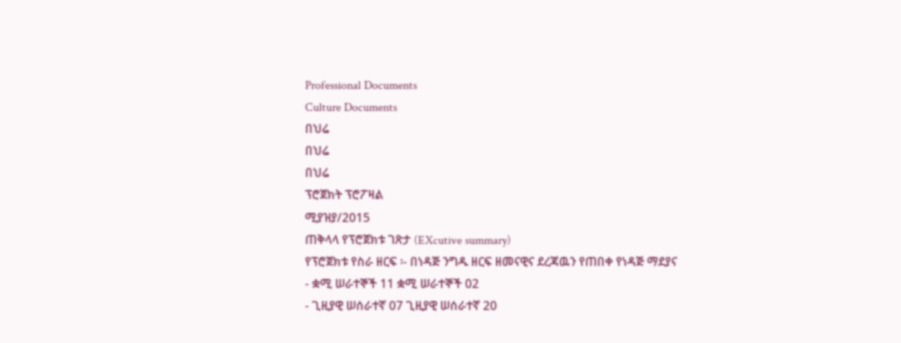Professional Documents
Culture Documents
በህሬ
በህሬ
በህሬ
ፕሮጀክት ፕሮፖዛል
ሚያዝያ/2015
ጠቅላላ የፕሮጀክቱ ገጽታ (EXcutive summary)
የፕሮጀክቱ የስራ ዘርፍ ፡- በነዳጅ ንግዱ ዘርፍ ዘመናዊና ደረጃዉን የጠበቀ የነዳጅ ማደያና
- ቋሚ ሠራተኞች 11 ቋሚ ሠራተኞች 02
- ጊዚያዊ ሠሰራተኛ 07 ጊዚያዊ ሠሰራተኛ 20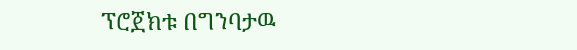ፕሮጀክቱ በግንባታዉ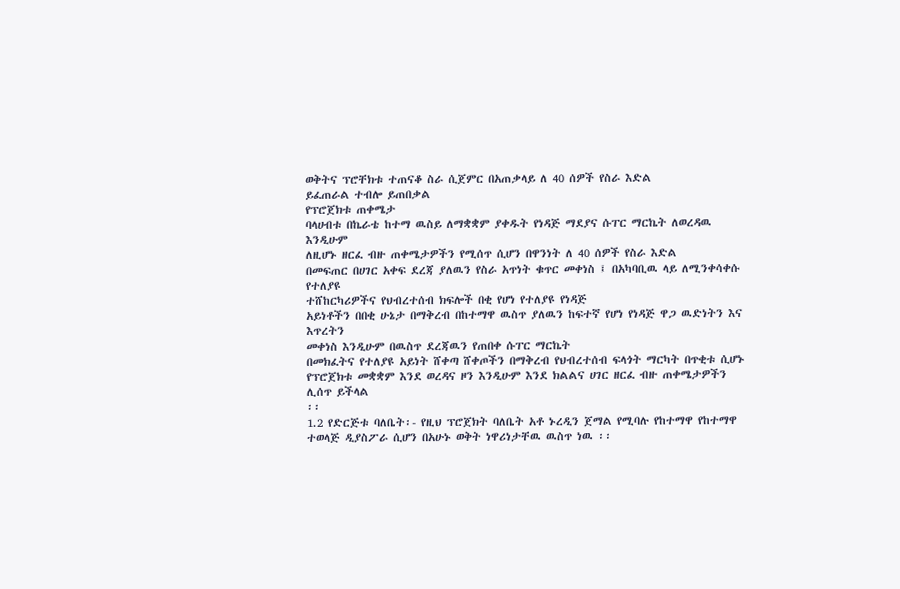ወቅትና ፕሮቸክቱ ተጠናቆ ስራ ሲጀምር በአጠቃላይ ለ 40 ሰዎች የስራ እድል
ይፈጠራል ተብሎ ይጠበቃል
የፕሮጀክቱ ጠቀሜታ
ባላሀብቱ በኬራቴ ከተማ ዉስይ ለማቋቋም ያቀዱት የነዳጅ ማደያና ሱፐር ማርኬት ለወረዳዉ እንዲሁም
ለዚሆኑ ዘርፈ ብዙ ጠቀሜታዎችን የሚሰጥ ሲሆን በዋንነት ለ 40 ሰዎች የስራ እድል
በመፍጠር በሀገር አቀፍ ደረጃ ያለዉን የስራ አጥነት ቁጥር መቀነስ ፤ በአካባቢዉ ላይ ለሚንቀሳቀሱ የተለያዩ
ተሸከርካሪዎችና የህብረተሰብ ክፍሎች በቂ የሆነ የተለያዩ የነዳጅ
አይነቶችን በበቂ ሁኔታ በማቅረብ በከተማዋ ዉስጥ ያለዉን ከፍተኛ የሆነ የነዳጅ ዋጋ ዉድነትን እና እጥረትን
መቀነስ እንዲሁም በዉስጥ ደረጃዉን የጠበቀ ሱፐር ማርኬት
በመክፈትና የተለያዩ አይነት ሸቀጣ ሸቀጦችን በማቅረብ የህብረተሰብ ፍላጎት ማርካት በጥቂቱ ሲሆኑ
የፕሮጀክቱ መቋቋም እንደ ወረዳና ዞን እንዲሁም እንደ ክልልና ሀገር ዘርፈ ብዙ ጠቀሜታዎችን ሊሰጥ ይችላል
፡፡
1.2 የድርጅቱ ባለቤት፡- የዚህ ፕሮጀክት ባለቤት አቶ ኑረዲን ጀማል የሚባሉ የከተማዋ የከተማዋ
ተወላጅ ዲያስፖራ ሲሆን በአሁኑ ወቅት ነዋሪነታቸዉ ዉስጥ ነዉ ፡፡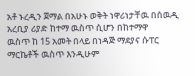አቶ ኑረዲን ጀማል በአሁኑ ወቅት ነዋሪነታቸዉ በሰዉዲ አረቢያ ሪያድ ከተማ ዉስጥ ሲሆን በከተማዋ
ዉስጥ ከ 15 አመት በላይ በነዳጅ ማደያና ሱፐር ማርኬቶች ዉስጥ እንዲሁም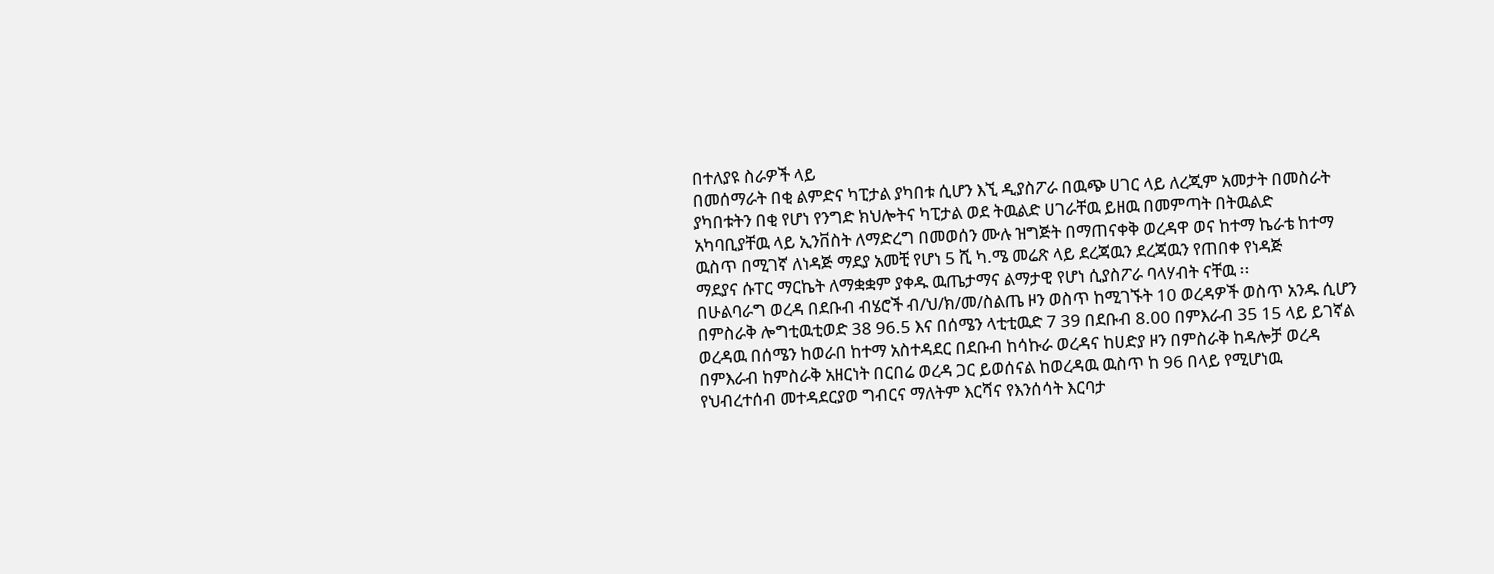በተለያዩ ስራዎች ላይ
በመሰማራት በቂ ልምድና ካፒታል ያካበቱ ሲሆን እኚ ዲያስፖራ በዉጭ ሀገር ላይ ለረጂም አመታት በመስራት
ያካበቱትን በቂ የሆነ የንግድ ክህሎትና ካፒታል ወደ ትዉልድ ሀገራቸዉ ይዘዉ በመምጣት በትዉልድ
አካባቢያቸዉ ላይ ኢንቨስት ለማድረግ በመወሰን ሙሉ ዝግጅት በማጠናቀቅ ወረዳዋ ወና ከተማ ኬራቴ ከተማ
ዉስጥ በሚገኛ ለነዳጅ ማደያ አመቺ የሆነ 5 ሺ ካ.ሜ መሬጽ ላይ ደረጃዉን ደረጃዉን የጠበቀ የነዳጅ
ማደያና ሱፐር ማርኬት ለማቋቋም ያቀዱ ዉጤታማና ልማታዊ የሆነ ሲያስፖራ ባላሃብት ናቸዉ ፡፡
በሁልባራግ ወረዳ በደቡብ ብሄሮች ብ/ህ/ክ/መ/ስልጤ ዞን ወስጥ ከሚገኙት 10 ወረዳዎች ወስጥ አንዱ ሲሆን
በምስራቅ ሎግቲዉቲወድ 38 96.5 እና በሰሜን ላቲቲዉድ 7 39 በደቡብ 8.00 በምእራብ 35 15 ላይ ይገኛል
ወረዳዉ በሰሜን ከወራበ ከተማ አስተዳደር በደቡብ ከሳኩራ ወረዳና ከሀድያ ዞን በምስራቅ ከዳሎቻ ወረዳ
በምእራብ ከምስራቅ አዘርነት በርበሬ ወረዳ ጋር ይወሰናል ከወረዳዉ ዉስጥ ከ 96 በላይ የሚሆነዉ
የህብረተሰብ መተዳደርያወ ግብርና ማለትም እርሻና የእንሰሳት እርባታ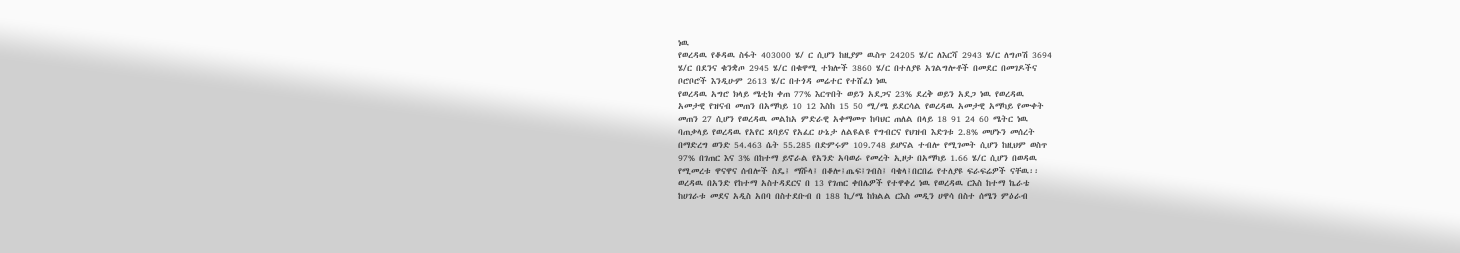ነዉ
የወረዳዉ የቆዳዉ ስፋት 403000 ሄ/ ር ሲሆን ከዚያም ዉስጥ 24205 ሄ/ር ለእርሻ 2943 ሄ/ር ለግጦሽ 3694
ሄ/ር በደንና ቁንቋጦ 2945 ሄ/ር በቁዋሚ ተክሎች 3860 ሄ/ር በተለያዩ አገልግሎቶች በመደር በመገዶችና
ቦሮቦሮች እንዲሁም 2613 ሄ/ር በተጎዳ መሬተር የተሸፈነ ነዉ
የወረዳዉ አግሮ ክላይ ሜቲክ ቀጠ 77% እርጥበት ወይን አደጋና 23% ደረቅ ወይን አደጋ ነዉ የወረዳዉ
አመታዊ የዝናብ መጠን በአማካይ 10 12 እስከ 15 50 ሚ/ሜ ይደርሳል የወረዳዉ አመታዊ አማካይ የሙቀት
መጠን 27 ሲሆን የወረዳዉ መልከአ ምድራዊ አቀማመጥ ከባህር ጠለል በላይ 18 91 24 60 ሜትር ነዉ
ባጠቃላይ የወረዳዉ የአየር ጸባይና የአፈር ሁኔታ ለልዩልዩ የግብርና የህዝብ እድገቱ 2.8% መሆኑን መሰረት
በማድረግ ወንድ 54.463 ሴት 55.285 በድምሩም 109.748 ይሆናል ተብሎ የሚገመት ሲሆን ከዚህም ወስጥ
97% በገጠር እና 3% በከተማ ይኖራል የአንድ አባወራ የመረት ኢዞታ በአማካይ 1.66 ሄ/ር ሲሆን በወዳዉ
የሚመረቱ ዋናዋና ሰብሎች ስዴ፤ ማሹላ፤ በቆሎ፤ጤፍ፤ገብስ፤ ባቄላ፤በርበሬ የተለያዩ ፍራፍሬዎች ናቸዉ፡፡
ወረዳዉ በአንድ የከተማ አስተዳደርና በ 13 የገጠር ቀበሌዎች የተዋቀረ ነዉ የወረዳዉ ርእስ ከተማ ኬራቴ
ከሀገራቱ መደና አዲስ አበባ በስተደቡብ በ 188 ኪ/ሜ ከክልል ርእስ መዲን ሀዋሳ በስተ ሰሜን ምዕራብ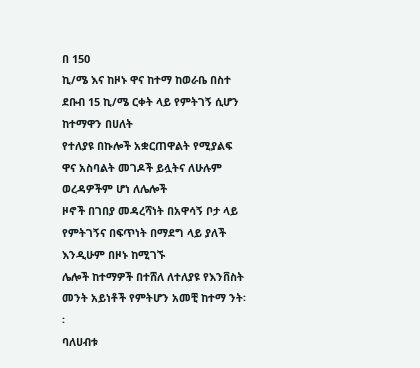በ 150
ኪ/ሜ እና ከዞኑ ዋና ከተማ ከወራቤ በስተ ደቡብ 15 ኪ/ሜ ርቀት ላይ የምትገኝ ሲሆን ከተማዋን በሀለት
የተለያዩ በኩሎች አቋርጠዋልት የሚያልፍ ዋና አስባልት መገዶች ይሏትና ለሁሉም ወረዳዎችም ሆነ ለሌሎች
ዞኖች በገበያ መዳረሻነት በአዋሳኝ ቦታ ላይ የምትገኝና በፍጥነት በማደግ ላይ ያለች እንዲሁም በዞኑ ከሚገኙ
ሌሎች ከተማዎች በተሸለ ለተለያዩ የእንቨስት መንት አይነቶች የምትሆን አመቺ ከተማ ንት፡፡
ባለሀብቱ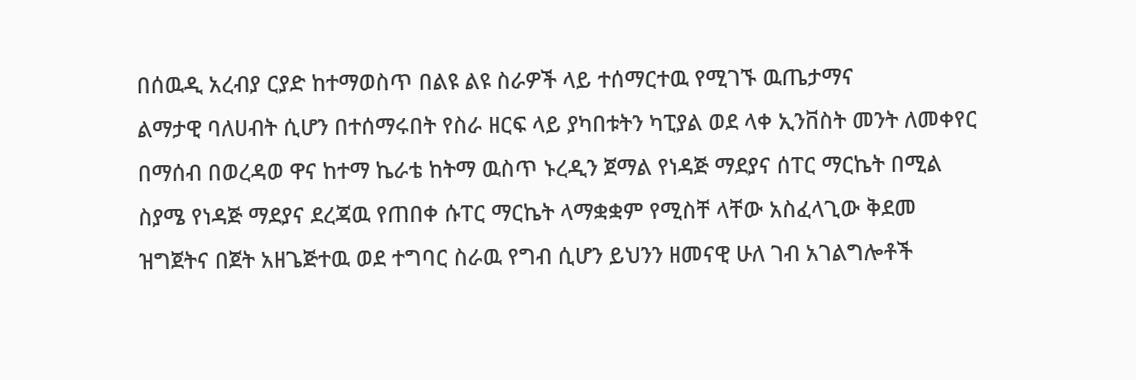በሰዉዲ አረብያ ርያድ ከተማወስጥ በልዩ ልዩ ስራዎች ላይ ተሰማርተዉ የሚገኙ ዉጤታማና
ልማታዊ ባለሀብት ሲሆን በተሰማሩበት የስራ ዘርፍ ላይ ያካበቱትን ካፒያል ወደ ላቀ ኢንቨስት መንት ለመቀየር
በማሰብ በወረዳወ ዋና ከተማ ኬራቴ ከትማ ዉስጥ ኑረዲን ጀማል የነዳጅ ማደያና ሰፐር ማርኬት በሚል
ስያሜ የነዳጅ ማደያና ደረጃዉ የጠበቀ ሱፐር ማርኬት ላማቋቋም የሚስቸ ላቸው አስፈላጊው ቅደመ
ዝግጀትና በጀት አዘጌጅተዉ ወደ ተግባር ስራዉ የግብ ሲሆን ይህንን ዘመናዊ ሁለ ገብ አገልግሎቶች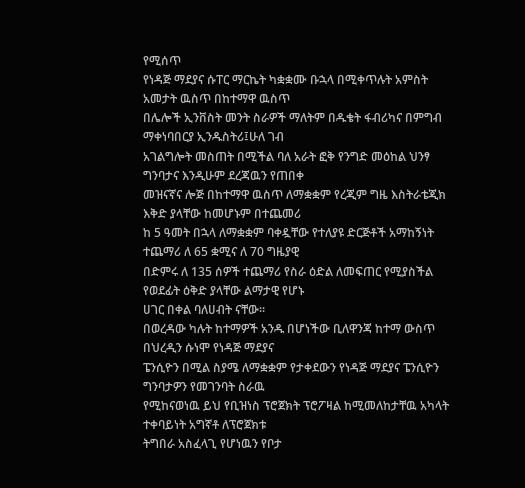የሚሰጥ
የነዳጅ ማደያና ሱፐር ማርኬት ካቋቋሙ ቡኋላ በሚቀጥሉት አምስት አመታት ዉስጥ በከተማዋ ዉስጥ
በሌሎች ኢንቨስት መንት ስራዎች ማለትም በዱቄት ፋብሪካና በምግብ ማቀነባበርያ ኢንዱስትሪ፤ሁለ ገብ
አገልግሎት መስጠት በሚችል ባለ አራት ፎቅ የንግድ መዕከል ህንፃ ግንባታና እንዲሁም ደረጃዉን የጠበቀ
መዝናኛና ሎጅ በከተማዋ ዉስጥ ለማቋቋም የረጂም ግዜ እስትራቴጂክ እቅድ ያላቸው ከመሆኑም በተጨመሪ
ከ 5 ዓመት በኋላ ለማቋቋም ባቀዷቸው የተለያዩ ድርጅቶች አማከኝነት ተጨማሪ ለ 65 ቋሚና ለ 70 ግዜያዊ
በድምሩ ለ 135 ሰዎች ተጨማሪ የስራ ዕድል ለመፍጠር የሚያስችል የወደፊት ዕቅድ ያላቸው ልማታዊ የሆኑ
ሀገር በቀል ባለሀብት ናቸው፡፡
በወረዳው ካሉት ከተማዎች አንዱ በሆነችው ቢለዋንጃ ከተማ ውስጥ በህረዲን ሱነሞ የነዳጅ ማደያና
ፔንሲዮን በሚል ስያሜ ለማቋቋም የታቀደውን የነዳጅ ማደያና ፔንሲዮን ግንባታዎን የመገንባት ስራዉ
የሚከናወነዉ ይህ የቢዝነስ ፕሮጀክት ፕሮፖዛል ከሚመለከታቸዉ አካላት ተቀባይነት አግኛቶ ለፕሮጀክቱ
ትግበራ አስፈላጊ የሆነዉን የቦታ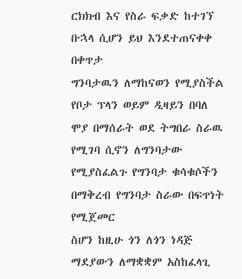ርክክብ እና የስራ ፍቃድ ከተገኘ ቡኋላ ሲሆን ይህ እንደተጠናቀቀ በቀጥታ
ግንባታዉን ለማከናወን የሚያስችል የቦታ ፕላን ወይም ዲዛይን በባለ ሞያ በማሰራት ወደ ትግበራ ስራዉ
የሚገባ ሲኖን ለግንባታው የሚያስፈልጉ የግንባታ ቁሳቁሶችን በማቅረብ የግንባታ ስራው በፍጥነት የሚጀመር
ስሆን ከዚሁ ጎን ለጎን ነዳጅ ማደያውን ለማቋቋም አስከፈላጊ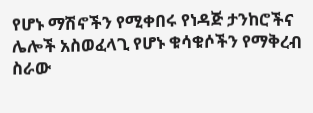የሆኑ ማሽኖችን የሚቀበሩ የነዳጅ ታንከሮችና
ሌሎች አስወፈላጊ የሆኑ ቁሳቁሶችን የማቅረብ ስራው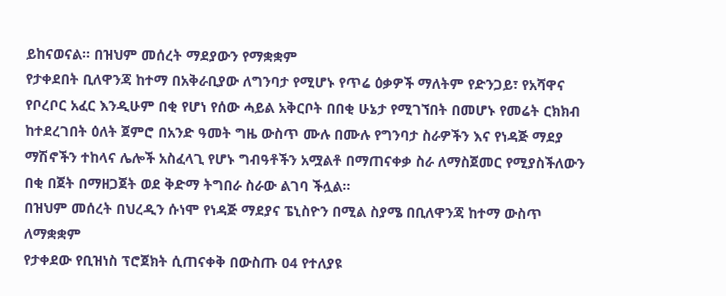ይከናወናል፡፡ በዝህም መሰረት ማደያውን የማቋቋም
የታቀደበት ቢለዋንጃ ከተማ በአቅራቢያው ለግንባታ የሚሆኑ የጥሬ ዕቃዎች ማለትም የድንጋይ፣ የአሻዋና
የቦረቦር አፈር እንዲሁም በቂ የሆነ የሰው ሓይል አቅርቦት በበቂ ሁኔታ የሚገኘበት በመሆኑ የመሬት ርክክብ
ከተደረገበት ዕለት ጀምሮ በአንድ ዓመት ግዜ ውስጥ ሙሉ በሙሉ የግንባታ ስራዎችን እና የነዳጅ ማደያ
ማሽኖችን ተከላና ሌሎች አስፈላጊ የሆኑ ግብዓቶችን አሟልቶ በማጠናቀቃ ስራ ለማስጀመር የሚያስችለውን
በቂ በጀት በማዘጋጀት ወደ ቅድማ ትግበራ ስራው ልገባ ችሏል፡፡
በዝህም መሰረት በህረዲን ሱነሞ የነዳጅ ማደያና ፔኒስዮን በሚል ስያሜ በቢለዋንጃ ከተማ ውስጥ ለማቋቋም
የታቀደው የቢዝነስ ፕሮጀክት ሲጠናቀቅ በውስጡ 04 የተለያዩ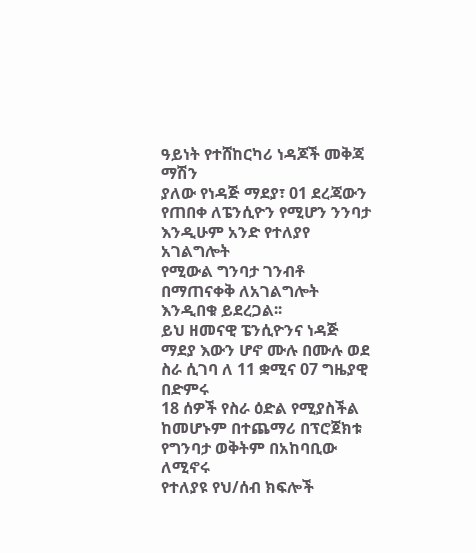ዓይነት የተሸከርካሪ ነዳጆች መቅጃ ማሽን
ያለው የነዳጅ ማደያ፣ 01 ደረጃውን የጠበቀ ለፔንሲዮን የሚሆን ንንባታ እንዲሁም አንድ የተለያየ አገልግሎት
የሚውል ግንባታ ገንብቶ በማጠናቀቅ ለአገልግሎት እንዲበቁ ይደረጋል፡፡
ይህ ዘመናዊ ፔንሲዮንና ነዳጅ ማደያ እውን ሆኖ ሙሉ በሙሉ ወደ ስራ ሲገባ ለ 11 ቋሚና 07 ግዜያዊ በድምሩ
18 ሰዎች የስራ ዕድል የሚያስችል ከመሆኑም በተጨማሪ በፕሮጀክቱ የግንባታ ወቅትም በአከባቢው ለሚኖሩ
የተለያዩ የህ/ሰብ ክፍሎች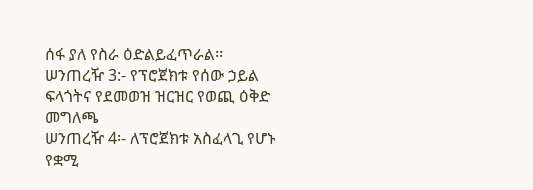ሰፋ ያለ የስራ ዕድልይፈጥራል፡፡
ሠንጠረዥ 3:- የፕሮጀክቱ የሰው ኃይል ፍላጎትና የደመወዝ ዝርዝር የወጪ ዕቅድ መግለጫ
ሠንጠረዥ 4፡- ለፕሮጀክቱ አስፈላጊ የሆኑ የቋሚ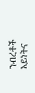ንብረቶች አይነትና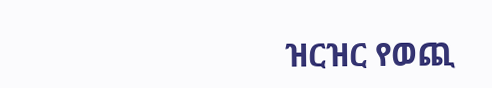ዝርዝር የወጪ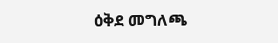ዕቅደ መግለጫ